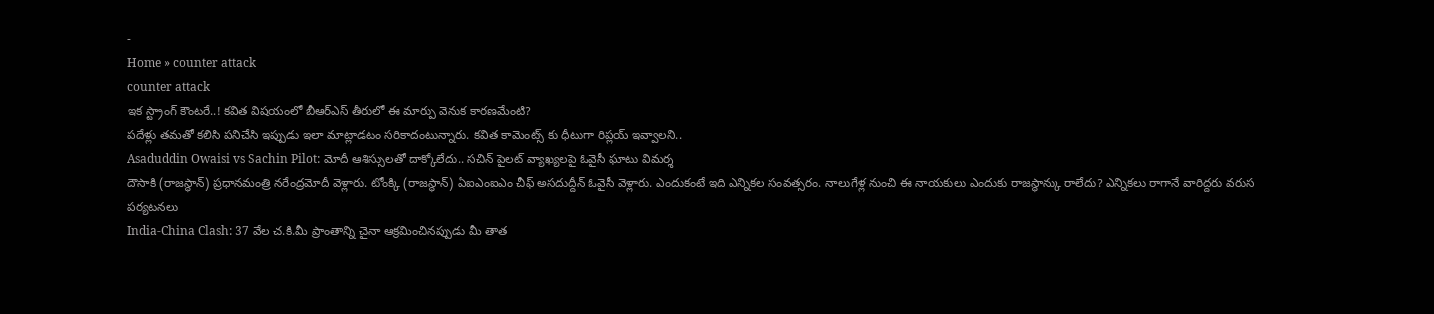-
Home » counter attack
counter attack
ఇక స్ట్రాంగ్ కౌంటరే..! కవిత విషయంలో బీఆర్ఎస్ తీరులో ఈ మార్పు వెనుక కారణమేంటి?
పదేళ్లు తమతో కలిసి పనిచేసి ఇప్పుడు ఇలా మాట్లాడటం సరికాదంటున్నారు. కవిత కామెంట్స్ కు ధీటుగా రిప్లయ్ ఇవ్వాలని..
Asaduddin Owaisi vs Sachin Pilot: మోదీ ఆశిస్సులతో దాక్కోలేదు.. సచిన్ పైలట్ వ్యాఖ్యలపై ఓవైసీ ఘాటు విమర్శ
దౌసాకి (రాజస్థాన్) ప్రధానమంత్రి నరేంద్రమోదీ వెళ్లారు. టోంక్కి (రాజస్థాన్) ఏఐఎంఐఎం చీఫ్ అసదుద్దీన్ ఓవైసీ వెళ్లారు. ఎందుకంటే ఇది ఎన్నికల సంవత్సరం. నాలుగేళ్ల నుంచి ఈ నాయకులు ఎందుకు రాజస్థాన్కు రాలేదు? ఎన్నికలు రాగానే వారిద్దరు వరుస పర్యటనలు
India-China Clash: 37 వేల చ.కి.మీ ప్రాంతాన్ని చైనా ఆక్రమించినప్పుడు మీ తాత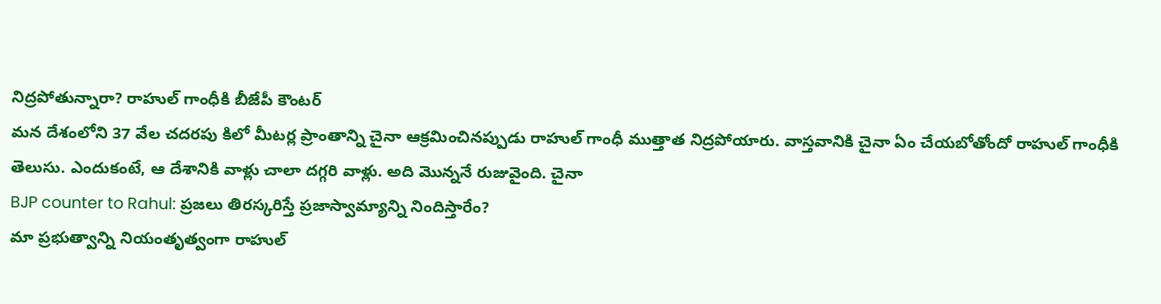నిద్రపోతున్నారా? రాహుల్ గాంధీకి బీజేపీ కౌంటర్
మన దేశంలోని 37 వేల చదరపు కిలో మీటర్ల ప్రాంతాన్ని చైనా ఆక్రమించినప్పుడు రాహుల్ గాంధీ ముత్తాత నిద్రపోయారు. వాస్తవానికి చైనా ఏం చేయబోతోందో రాహుల్ గాంధీకి తెలుసు. ఎందుకంటే, ఆ దేశానికి వాళ్లు చాలా దగ్గరి వాళ్లు. అది మొన్ననే రుజువైంది. చైనా
BJP counter to Rahul: ప్రజలు తిరస్కరిస్తే ప్రజాస్వామ్యాన్ని నిందిస్తారేం?
మా ప్రభుత్వాన్ని నియంతృత్వంగా రాహుల్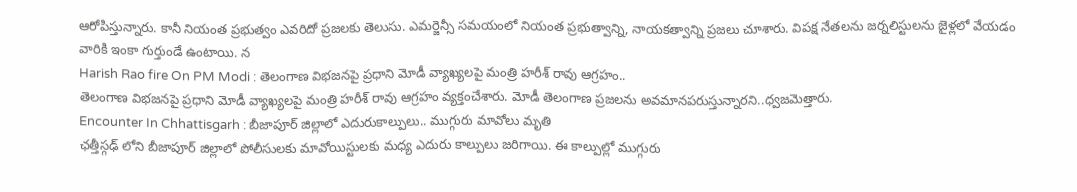ఆరోపిస్తున్నారు. కానీ నియంత ప్రభుత్వం ఎవరిదో ప్రజలకు తెలుసు. ఎమర్జెన్సీ సమయంలో నియంత ప్రభుత్వాన్ని, నాయకత్వాన్ని ప్రజలు చూశారు. విపక్ష నేతలను జర్నలిస్టులను జైళ్లలో వేయడం వారికి ఇంకా గుర్తుండే ఉంటాయి. న
Harish Rao fire On PM Modi : తెలంగాణ విభజనపై ప్రధాని మోడీ వ్యాఖ్యలపై మంత్రి హరీశ్ రావు ఆగ్రహం..
తెలంగాణ విభజనపై ప్రధాని మోడీ వ్యాఖ్యలపై మంత్రి హరీశ్ రావు ఆగ్రహం వ్యక్తంచేశారు. మోడీ తెలంగాణ ప్రజలను అవమానపరుస్తున్నారని..ధ్వజమెత్తారు.
Encounter In Chhattisgarh : బీజాపూర్ జిల్లాలో ఎదురుకాల్పులు.. ముగ్గురు మావోలు మృతి
ఛత్తీస్గఢ్ లోని బీజాపూర్ జిల్లాలో పోలీసులకు మావోయిస్టులకు మధ్య ఎదురు కాల్పులు జరిగాయి. ఈ కాల్పుల్లో ముగ్గురు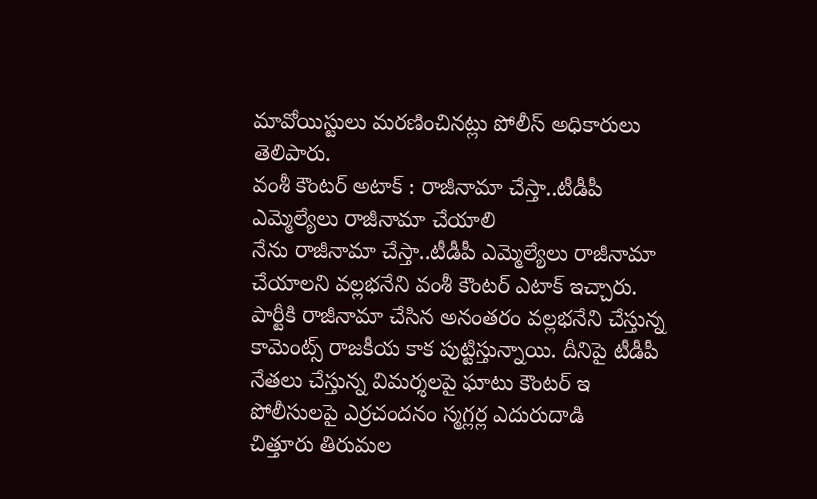మావోయిస్టులు మరణించినట్లు పోలీస్ అధికారులు తెలిపారు.
వంశీ కౌంటర్ అటాక్ : రాజీనామా చేస్తా..టీడీపీ ఎమ్మెల్యేలు రాజీనామా చేయాలి
నేను రాజీనామా చేస్తా..టీడీపీ ఎమ్మెల్యేలు రాజీనామా చేయాలని వల్లభనేని వంశీ కౌంటర్ ఎటాక్ ఇచ్చారు. పార్టీకి రాజీనామా చేసిన అనంతరం వల్లభనేని చేస్తున్న కామెంట్స్ రాజకీయ కాక పుట్టిస్తున్నాయి. దీనిపై టీడీపీ నేతలు చేస్తున్న విమర్శలపై ఘాటు కౌంటర్ ఇ
పోలీసులపై ఎర్రచందనం స్మగ్లర్ల ఎదురుదాడి
చిత్తూరు తిరుమల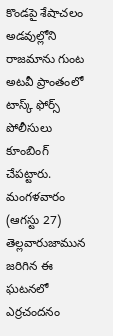కొండపై శేషాచలం అడవుల్లోని రాజమాను గుంట అటవీ ప్రాంతంలో టాస్క్ ఫోర్స్ పోలీసులు కూంబింగ్ చేపట్టారు. మంగళవారం (ఆగస్టు 27) తెల్లవారుజామున జరిగిన ఈ ఘటనలో ఎర్రచందనం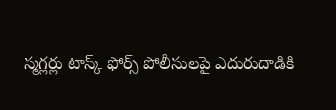స్మగ్లర్లు టాస్క్ ఫోర్స్ పోలీసులపై ఎదురుదాడికి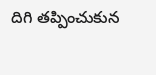దిగి తప్పించుకున